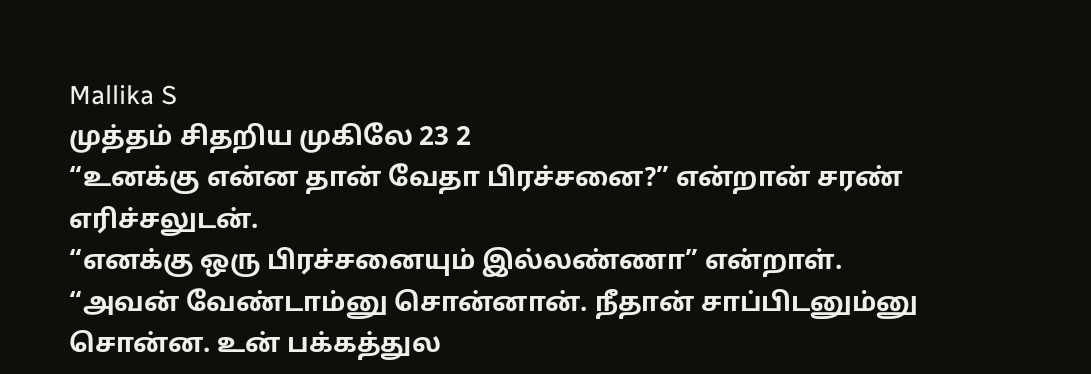Mallika S
முத்தம் சிதறிய முகிலே 23 2
“உனக்கு என்ன தான் வேதா பிரச்சனை?” என்றான் சரண் எரிச்சலுடன்.
“எனக்கு ஒரு பிரச்சனையும் இல்லண்ணா” என்றாள்.
“அவன் வேண்டாம்னு சொன்னான். நீதான் சாப்பிடனும்னு சொன்ன. உன் பக்கத்துல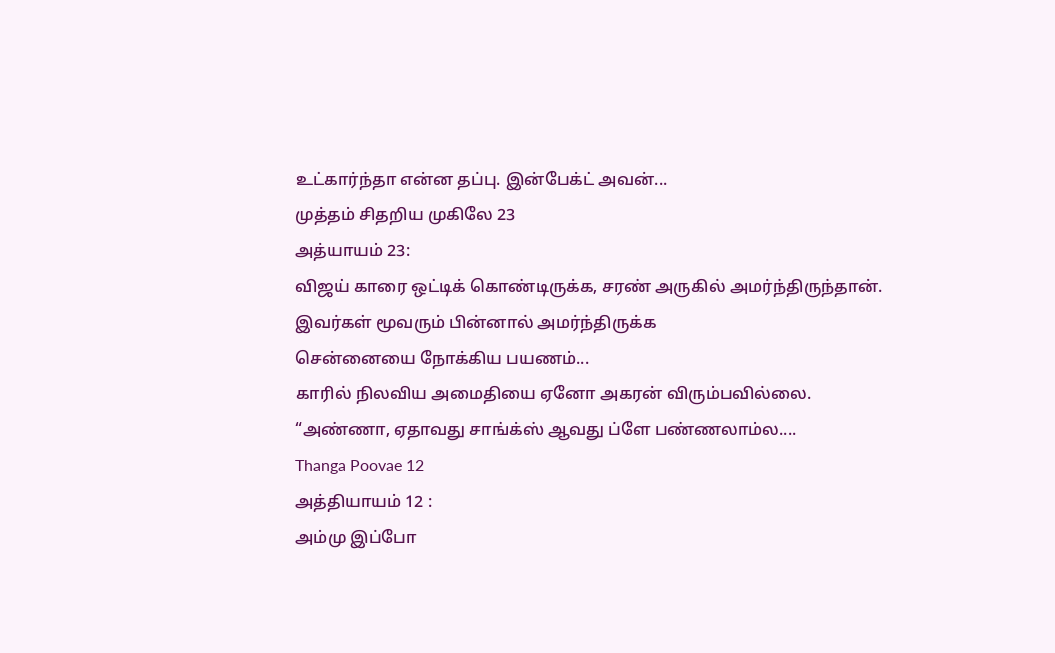உட்கார்ந்தா என்ன தப்பு. இன்பேக்ட் அவன்...
முத்தம் சிதறிய முகிலே 23
அத்யாயம் 23:
விஜய் காரை ஒட்டிக் கொண்டிருக்க, சரண் அருகில் அமர்ந்திருந்தான். இவர்கள் மூவரும் பின்னால் அமர்ந்திருக்க
சென்னையை நோக்கிய பயணம்...
காரில் நிலவிய அமைதியை ஏனோ அகரன் விரும்பவில்லை.
“அண்ணா, ஏதாவது சாங்க்ஸ் ஆவது ப்ளே பண்ணலாம்ல....
Thanga Poovae 12
அத்தியாயம் 12 :
அம்மு இப்போ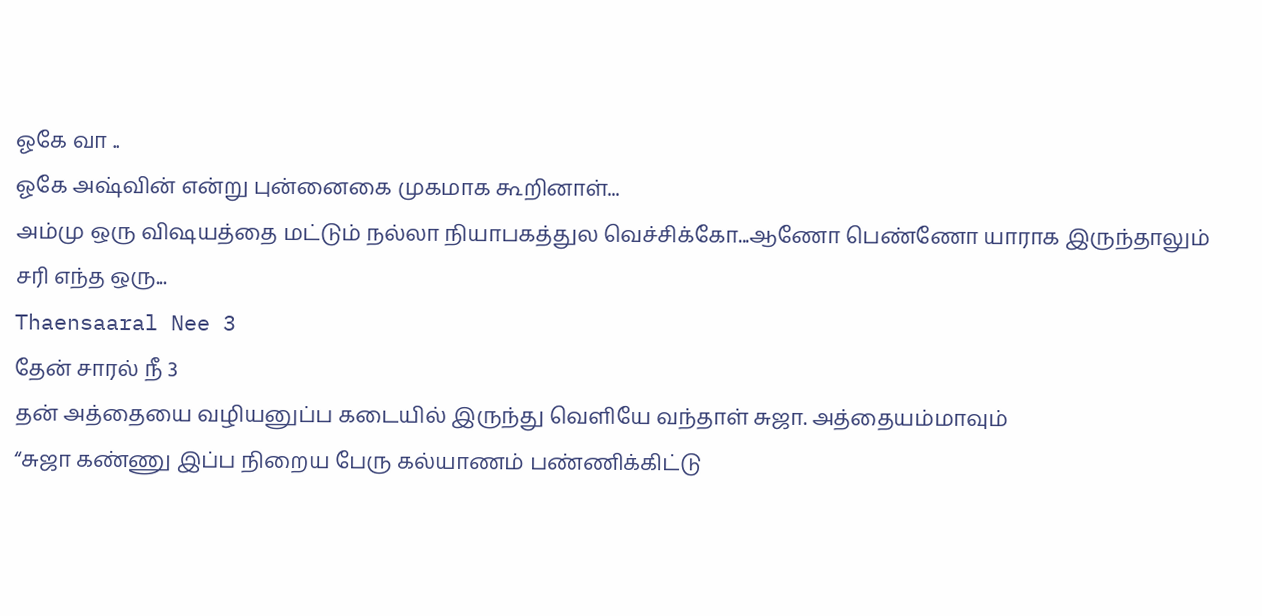ஓகே வா ..
ஓகே அஷ்வின் என்று புன்னைகை முகமாக கூறினாள்...
அம்மு ஒரு விஷயத்தை மட்டும் நல்லா நியாபகத்துல வெச்சிக்கோ...ஆணோ பெண்ணோ யாராக இருந்தாலும் சரி எந்த ஒரு...
Thaensaaral Nee 3
தேன் சாரல் நீ 3
தன் அத்தையை வழியனுப்ப கடையில் இருந்து வெளியே வந்தாள் சுஜா. அத்தையம்மாவும்
“சுஜா கண்ணு இப்ப நிறைய பேரு கல்யாணம் பண்ணிக்கிட்டு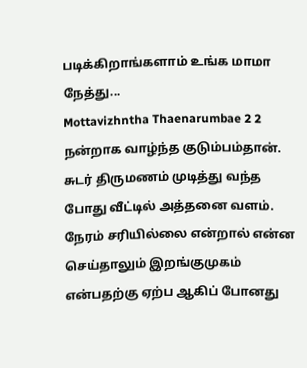படிக்கிறாங்களாம் உங்க மாமா நேத்து...
Mottavizhntha Thaenarumbae 2 2
நன்றாக வாழ்ந்த குடும்பம்தான். சுடர் திருமணம் முடித்து வந்த போது வீட்டில் அத்தனை வளம்.
நேரம் சரியில்லை என்றால் என்ன செய்தாலும் இறங்குமுகம் என்பதற்கு ஏற்ப ஆகிப் போனது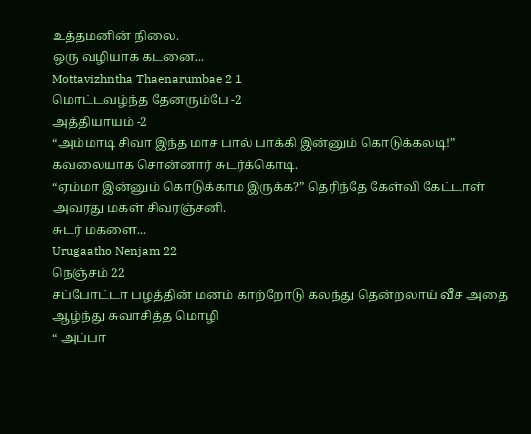உத்தமனின் நிலை.
ஒரு வழியாக கடனை...
Mottavizhntha Thaenarumbae 2 1
மொட்டவழ்ந்த தேனரும்பே -2
அத்தியாயம் -2
“அம்மாடி சிவா இந்த மாச பால் பாக்கி இன்னும் கொடுக்கலடி!” கவலையாக சொன்னார் சுடர்க்கொடி.
“ஏம்மா இன்னும் கொடுக்காம இருக்க?” தெரிந்தே கேள்வி கேட்டாள் அவரது மகள் சிவரஞ்சனி.
சுடர் மகளை...
Urugaatho Nenjam 22
நெஞ்சம் 22
சப்போட்டா பழத்தின் மனம் காற்றோடு கலந்து தென்றலாய் வீச அதை ஆழ்ந்து சுவாசித்த மொழி
“ அப்பா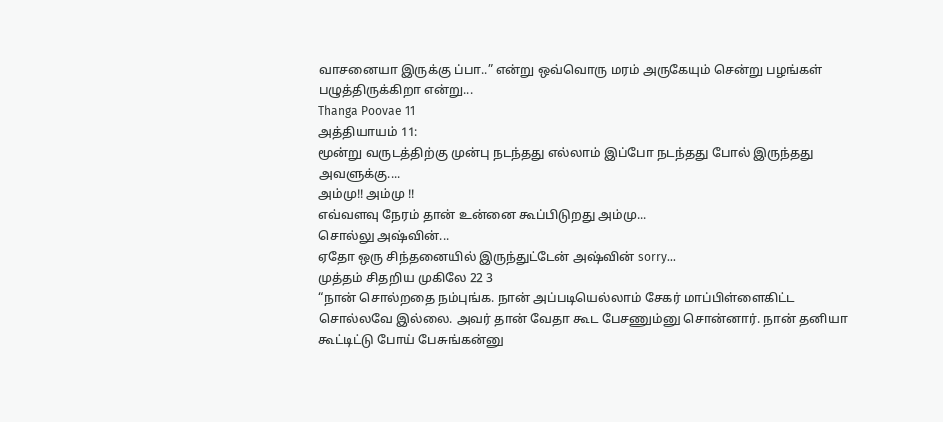வாசனையா இருக்கு ப்பா..” என்று ஒவ்வொரு மரம் அருகேயும் சென்று பழங்கள் பழுத்திருக்கிறா என்று...
Thanga Poovae 11
அத்தியாயம் 11:
மூன்று வருடத்திற்கு முன்பு நடந்தது எல்லாம் இப்போ நடந்தது போல் இருந்தது அவளுக்கு....
அம்மு!! அம்மு !!
எவ்வளவு நேரம் தான் உன்னை கூப்பிடுறது அம்மு...
சொல்லு அஷ்வின்...
ஏதோ ஒரு சிந்தனையில் இருந்துட்டேன் அஷ்வின் sorry...
முத்தம் சிதறிய முகிலே 22 3
“நான் சொல்றதை நம்புங்க. நான் அப்படியெல்லாம் சேகர் மாப்பிள்ளைகிட்ட சொல்லவே இல்லை. அவர் தான் வேதா கூட பேசணும்னு சொன்னார். நான் தனியா கூட்டிட்டு போய் பேசுங்கன்னு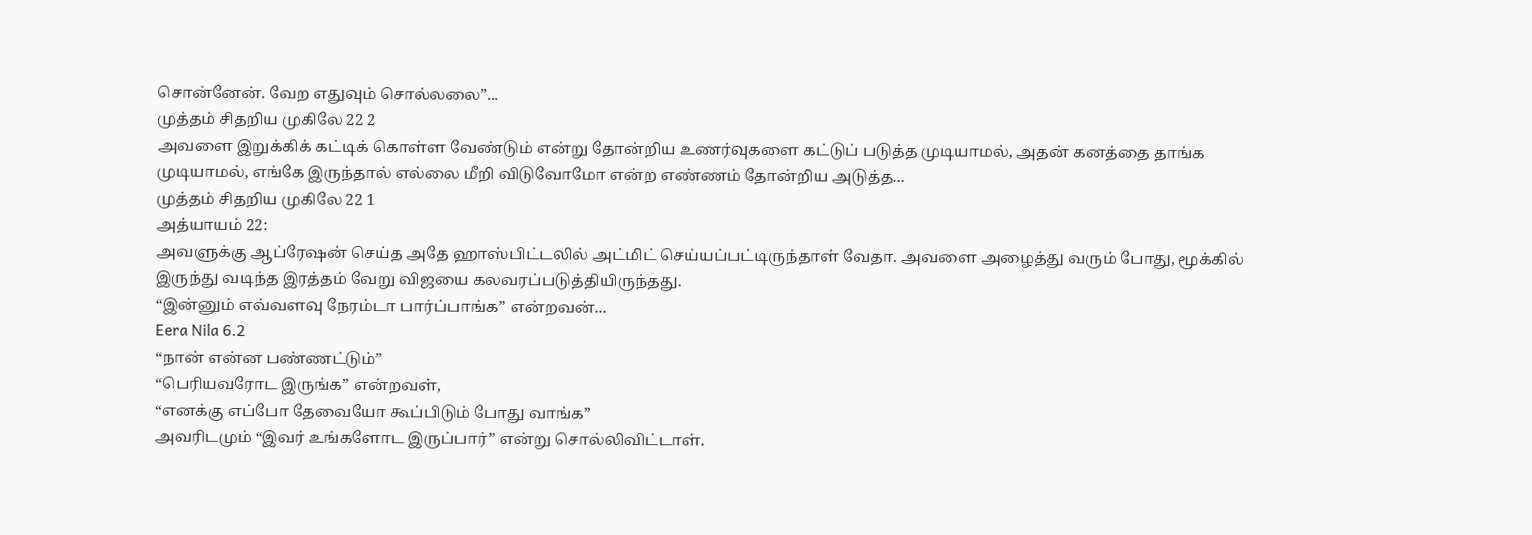சொன்னேன். வேற எதுவும் சொல்லலை”...
முத்தம் சிதறிய முகிலே 22 2
அவளை இறுக்கிக் கட்டிக் கொள்ள வேண்டும் என்று தோன்றிய உணர்வுகளை கட்டுப் படுத்த முடியாமல், அதன் கனத்தை தாங்க முடியாமல், எங்கே இருந்தால் எல்லை மீறி விடுவோமோ என்ற எண்ணம் தோன்றிய அடுத்த...
முத்தம் சிதறிய முகிலே 22 1
அத்யாயம் 22:
அவளுக்கு ஆப்ரேஷன் செய்த அதே ஹாஸ்பிட்டலில் அட்மிட் செய்யப்பட்டிருந்தாள் வேதா. அவளை அழைத்து வரும் போது, மூக்கில் இருந்து வடிந்த இரத்தம் வேறு விஜயை கலவரப்படுத்தியிருந்தது.
“இன்னும் எவ்வளவு நேரம்டா பார்ப்பாங்க” என்றவன்...
Eera Nila 6.2
“நான் என்ன பண்ணட்டும்”
“பெரியவரோட இருங்க” என்றவள்,
“எனக்கு எப்போ தேவையோ கூப்பிடும் போது வாங்க”
அவரிடமும் “இவர் உங்களோட இருப்பார்” என்று சொல்லிவிட்டாள்.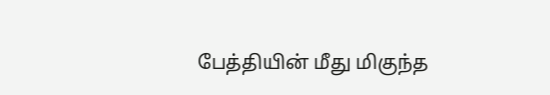பேத்தியின் மீது மிகுந்த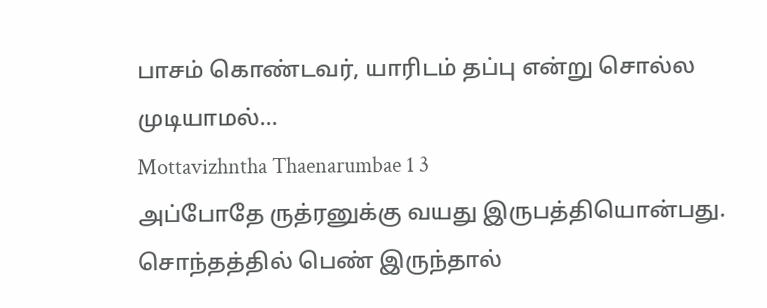பாசம் கொண்டவர், யாரிடம் தப்பு என்று சொல்ல முடியாமல்...
Mottavizhntha Thaenarumbae 1 3
அப்போதே ருத்ரனுக்கு வயது இருபத்தியொன்பது. சொந்தத்தில் பெண் இருந்தால்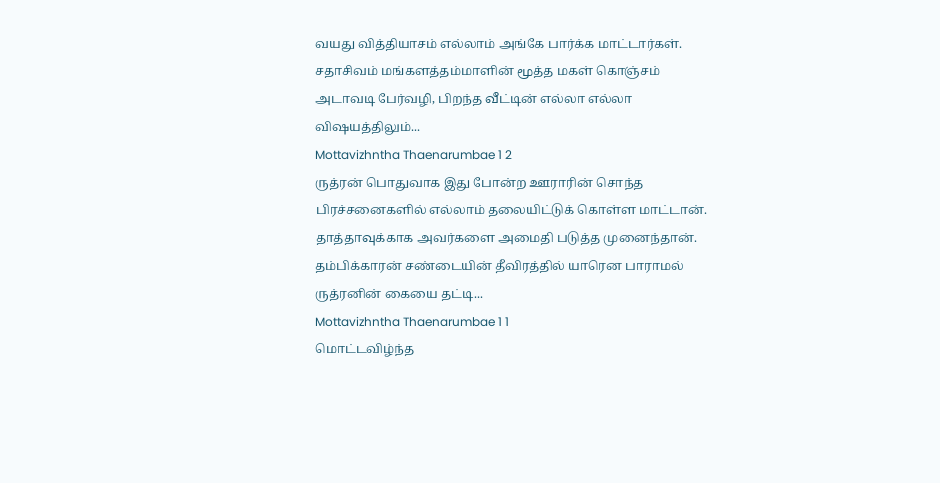வயது வித்தியாசம் எல்லாம் அங்கே பார்க்க மாட்டார்கள்.
சதாசிவம் மங்களத்தம்மாளின் மூத்த மகள் கொஞ்சம் அடாவடி பேர்வழி, பிறந்த வீட்டின் எல்லா எல்லா விஷயத்திலும்...
Mottavizhntha Thaenarumbae 1 2
ருத்ரன் பொதுவாக இது போன்ற ஊராரின் சொந்த பிரச்சனைகளில் எல்லாம் தலையிட்டுக் கொள்ள மாட்டான். தாத்தாவுக்காக அவர்களை அமைதி படுத்த முனைந்தான். தம்பிக்காரன் சண்டையின் தீவிரத்தில் யாரென பாராமல் ருத்ரனின் கையை தட்டி...
Mottavizhntha Thaenarumbae 1 1
மொட்டவிழ்ந்த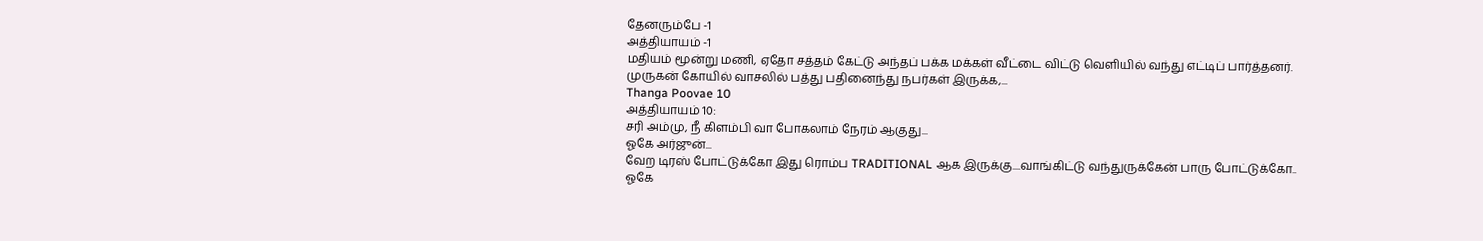தேனரும்பே -1
அத்தியாயம் -1
மதியம் மூன்று மணி, ஏதோ சத்தம் கேட்டு அந்தப் பக்க மக்கள் வீட்டை விட்டு வெளியில் வந்து எட்டிப் பார்த்தனர்.
முருகன் கோயில் வாசலில் பத்து பதினைந்து நபர்கள் இருக்க,...
Thanga Poovae 10
அத்தியாயம் 10:
சரி அம்மு, நீ கிளம்பி வா போகலாம் நேரம் ஆகுது...
ஓகே அர்ஜுன்...
வேற டிரஸ் போட்டுக்கோ இது ரொம்ப TRADITIONAL ஆக இருக்கு....வாங்கிட்டு வந்துருக்கேன் பாரு போட்டுக்கோ..
ஓகே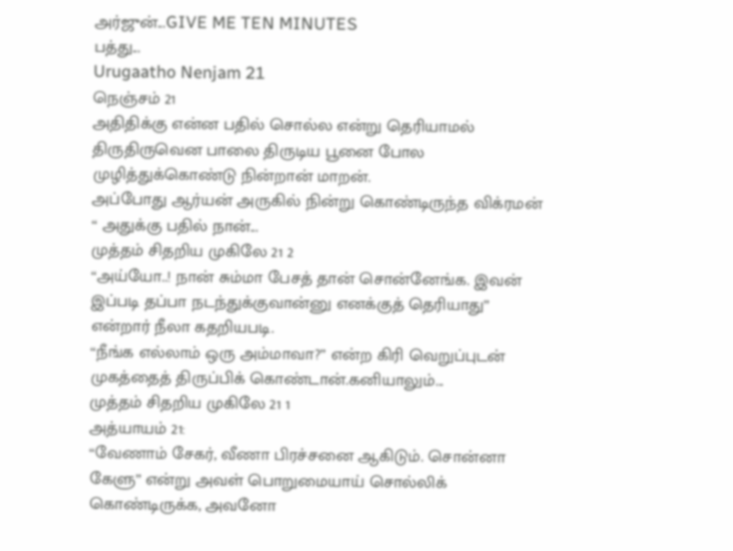அர்ஜுன்...GIVE ME TEN MINUTES
பத்து...
Urugaatho Nenjam 21
நெஞ்சம் 21
அதிதிக்கு என்ன பதில் சொல்ல என்று தெரியாமல் திருதிருவென பாலை திருடிய பூனை போல முழித்துக்கொண்டு நின்றான் மாறன்.
அப்போது ஆர்யன் அருகில் நின்று கொண்டிருந்த விக்ரமன் “ அதுக்கு பதில் நான்...
முத்தம் சிதறிய முகிலே 21 2
“அய்யோ..! நான் சும்மா பேசத் தான் சொன்னேங்க. இவன் இப்படி தப்பா நடந்துக்குவான்னு எனக்குத் தெரியாது” என்றார் நீலா கதறியபடி.
“நீங்க எல்லாம் ஒரு அம்மாவா?” என்ற கிரி வெறுப்புடன் முகத்தைத் திருப்பிக் கொண்டான்.கனியாலும்...
முத்தம் சிதறிய முகிலே 21 1
அத்யாயம் 21:
“வேணாம் சேகர், வீணா பிரச்சனை ஆகிடும். சொன்னா கேளு” என்று அவள் பொறுமையாய் சொல்லிக் கொண்டிருக்க, அவனோ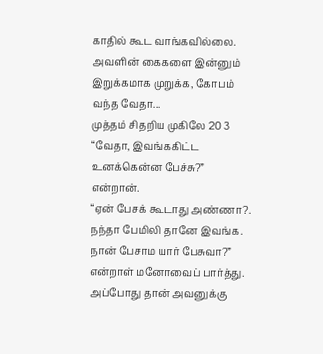காதில் கூட வாங்கவில்லை.
அவளின் கைகளை இன்னும் இறுக்கமாக முறுக்க, கோபம் வந்த வேதா...
முத்தம் சிதறிய முகிலே 20 3
“வேதா, இவங்ககிட்ட உனக்கென்ன பேச்சு?” என்றான்.
“ஏன் பேசக் கூடாது அண்ணா?. நந்தா பேமிலி தானே இவங்க. நான் பேசாம யார் பேசுவா?” என்றாள் மனோவைப் பார்த்து. அப்போது தான் அவனுக்கு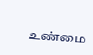உண்மை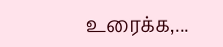உரைக்க,...